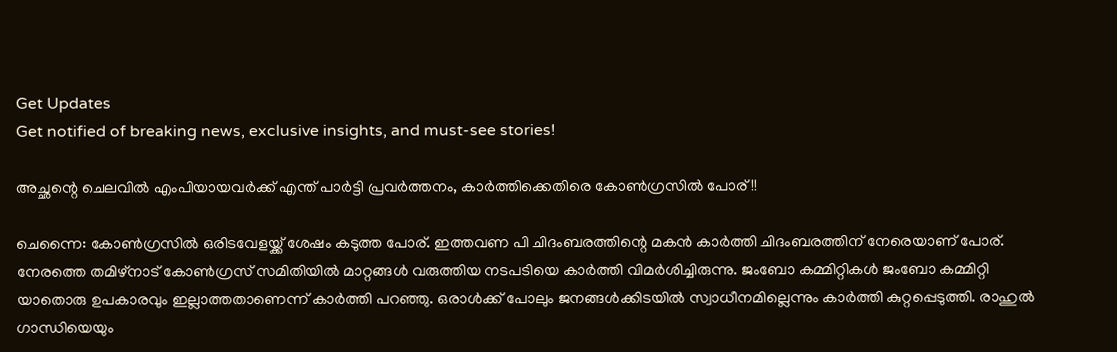Get Updates
Get notified of breaking news, exclusive insights, and must-see stories!

അച്ഛന്റെ ചെലവില്‍ എംപിയായവര്‍ക്ക് എന്ത് പാര്‍ട്ടി പ്രവര്‍ത്തനം, കാര്‍ത്തിക്കെതിരെ കോണ്‍ഗ്രസില്‍ പോര്!!

ചെന്നൈ: കോണ്‍ഗ്രസില്‍ ഒരിടവേളയ്ക്ക് ശേഷം കടുത്ത പോര്. ഇത്തവണ പി ചിദംബരത്തിന്റെ മകന്‍ കാര്‍ത്തി ചിദംബരത്തിന് നേരെയാണ് പോര്. നേരത്തെ തമിഴ്‌നാട് കോണ്‍ഗ്രസ് സമിതിയില്‍ മാറ്റങ്ങള്‍ വരുത്തിയ നടപടിയെ കാര്‍ത്തി വിമര്‍ശിച്ചിരുന്നു. ജംബോ കമ്മിറ്റികള്‍ ജംബോ കമ്മിറ്റി യാതൊരു ഉപകാരവും ഇല്ലാത്തതാണെന്ന് കാര്‍ത്തി പറഞ്ഞു. ഒരാള്‍ക്ക് പോലും ജനങ്ങള്‍ക്കിടയില്‍ സ്വാധീനമില്ലെന്നും കാര്‍ത്തി കുറ്റപ്പെടുത്തി. രാഹുല്‍ ഗാന്ധിയെയും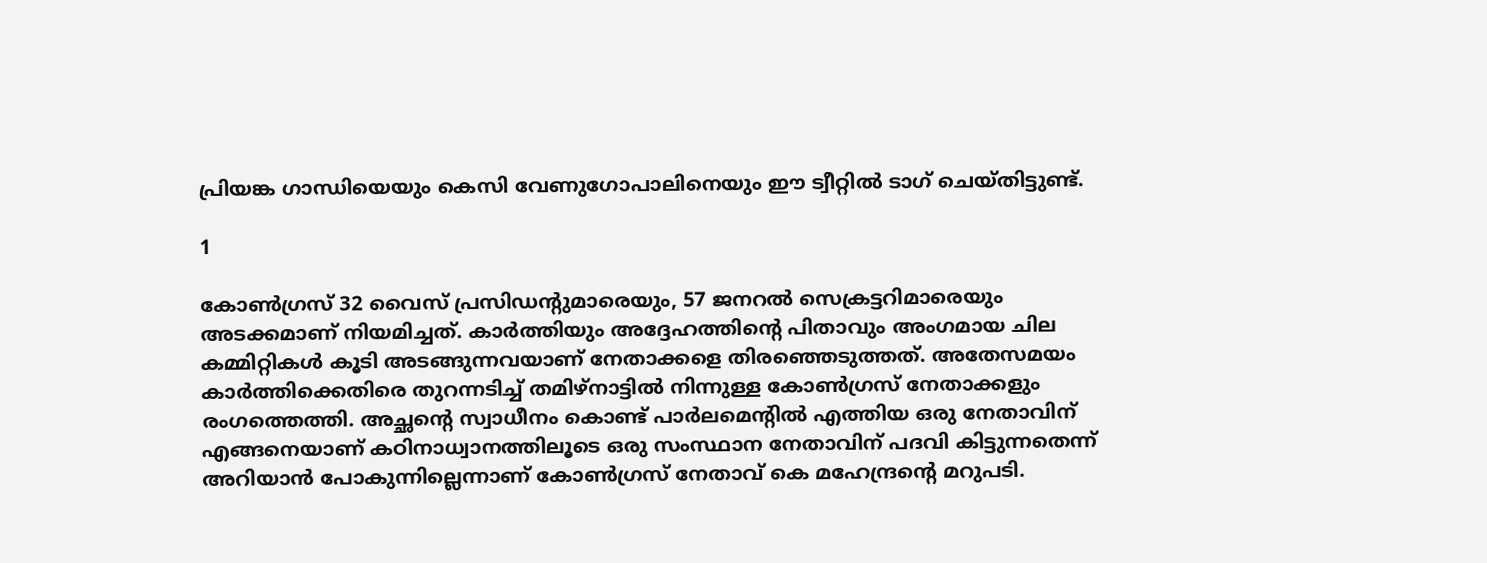പ്രിയങ്ക ഗാന്ധിയെയും കെസി വേണുഗോപാലിനെയും ഈ ട്വീറ്റില്‍ ടാഗ് ചെയ്തിട്ടുണ്ട്.

1

കോണ്‍ഗ്രസ് 32 വൈസ് പ്രസിഡന്റുമാരെയും, 57 ജനറല്‍ സെക്രട്ടറിമാരെയും അടക്കമാണ് നിയമിച്ചത്. കാര്‍ത്തിയും അദ്ദേഹത്തിന്റെ പിതാവും അംഗമായ ചില കമ്മിറ്റികള്‍ കൂടി അടങ്ങുന്നവയാണ് നേതാക്കളെ തിരഞ്ഞെടുത്തത്. അതേസമയം കാര്‍ത്തിക്കെതിരെ തുറന്നടിച്ച് തമിഴ്‌നാട്ടില്‍ നിന്നുള്ള കോണ്‍ഗ്രസ് നേതാക്കളും രംഗത്തെത്തി. അച്ഛന്റെ സ്വാധീനം കൊണ്ട് പാര്‍ലമെന്റില്‍ എത്തിയ ഒരു നേതാവിന് എങ്ങനെയാണ് കഠിനാധ്വാനത്തിലൂടെ ഒരു സംസ്ഥാന നേതാവിന് പദവി കിട്ടുന്നതെന്ന് അറിയാന്‍ പോകുന്നില്ലെന്നാണ് കോണ്‍ഗ്രസ് നേതാവ് കെ മഹേന്ദ്രന്റെ മറുപടി.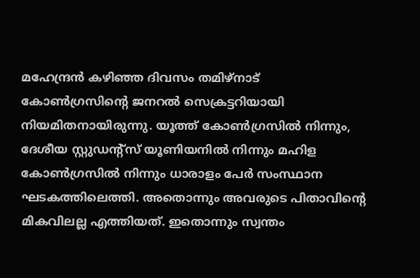മഹേന്ദ്രന്‍ കഴിഞ്ഞ ദിവസം തമിഴ്‌നാട് കോണ്‍ഗ്രസിന്റെ ജനറല്‍ സെക്രട്ടറിയായി നിയമിതനായിരുന്നു. യൂത്ത് കോണ്‍ഗ്രസില്‍ നിന്നും, ദേശീയ സ്റ്റുഡന്റ്‌സ് യൂണിയനില്‍ നിന്നും മഹിള കോണ്‍ഗ്രസില്‍ നിന്നും ധാരാളം പേര്‍ സംസ്ഥാന ഘടകത്തിലെത്തി. അതൊന്നും അവരുടെ പിതാവിന്റെ മികവിലല്ല എത്തിയത്. ഇതൊന്നും സ്വന്തം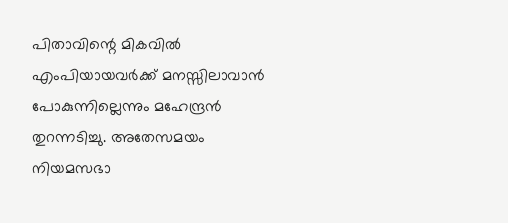പിതാവിന്റെ മികവില്‍ എംപിയായവര്‍ക്ക് മനസ്സിലാവാന്‍ പോകുന്നില്ലെന്നും മഹേന്ദ്രന്‍ തുറന്നടിച്ചു. അതേസമയം നിയമസഭാ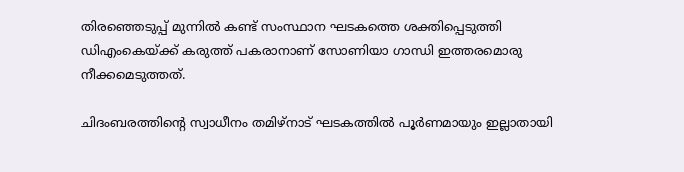തിരഞ്ഞെടുപ്പ് മുന്നില്‍ കണ്ട് സംസ്ഥാന ഘടകത്തെ ശക്തിപ്പെടുത്തി ഡിഎംകെയ്ക്ക് കരുത്ത് പകരാനാണ് സോണിയാ ഗാന്ധി ഇത്തരമൊരു നീക്കമെടുത്തത്.

ചിദംബരത്തിന്റെ സ്വാധീനം തമിഴ്‌നാട് ഘടകത്തില്‍ പൂര്‍ണമായും ഇല്ലാതായി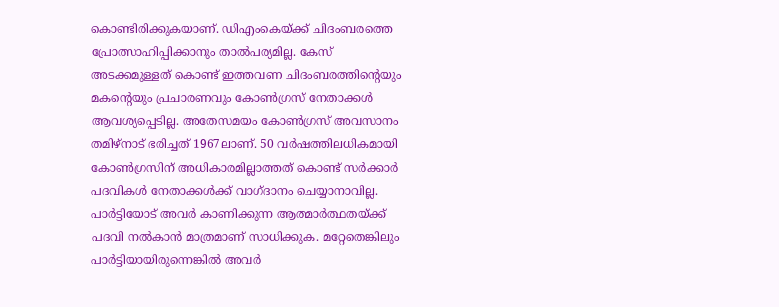കൊണ്ടിരിക്കുകയാണ്. ഡിഎംകെയ്ക്ക് ചിദംബരത്തെ പ്രോത്സാഹിപ്പിക്കാനും താല്‍പര്യമില്ല. കേസ് അടക്കമുള്ളത് കൊണ്ട് ഇത്തവണ ചിദംബരത്തിന്റെയും മകന്റെയും പ്രചാരണവും കോണ്‍ഗ്രസ് നേതാക്കള്‍ ആവശ്യപ്പെടില്ല. അതേസമയം കോണ്‍ഗ്രസ് അവസാനം തമിഴ്‌നാട് ഭരിച്ചത് 1967ലാണ്. 50 വര്‍ഷത്തിലധികമായി കോണ്‍ഗ്രസിന് അധികാരമില്ലാത്തത് കൊണ്ട് സര്‍ക്കാര്‍ പദവികള്‍ നേതാക്കള്‍ക്ക് വാഗ്ദാനം ചെയ്യാനാവില്ല. പാര്‍ട്ടിയോട് അവര്‍ കാണിക്കുന്ന ആത്മാര്‍ത്ഥതയ്ക്ക് പദവി നല്‍കാന്‍ മാത്രമാണ് സാധിക്കുക. മറ്റേതെങ്കിലും പാര്‍ട്ടിയായിരുന്നെങ്കില്‍ അവര്‍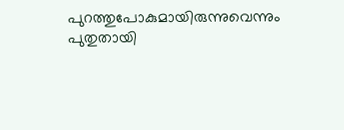പുറത്തുപോകുമായിരുന്നുവെന്നും പുതുതായി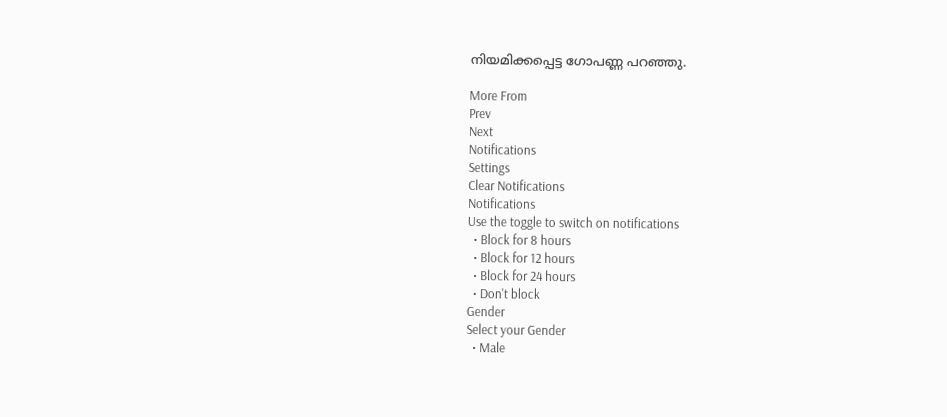നിയമിക്കപ്പെട്ട ഗോപണ്ണ പറഞ്ഞു.

More From
Prev
Next
Notifications
Settings
Clear Notifications
Notifications
Use the toggle to switch on notifications
  • Block for 8 hours
  • Block for 12 hours
  • Block for 24 hours
  • Don't block
Gender
Select your Gender
  • Male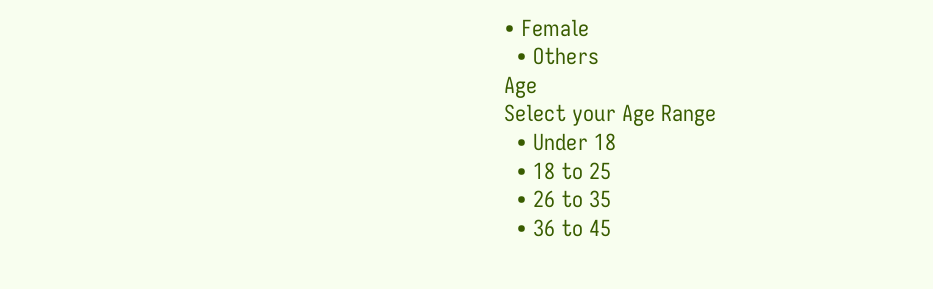• Female
  • Others
Age
Select your Age Range
  • Under 18
  • 18 to 25
  • 26 to 35
  • 36 to 45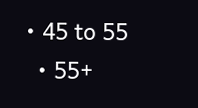• 45 to 55
  • 55+